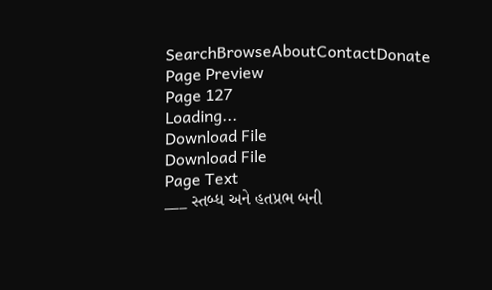SearchBrowseAboutContactDonate
Page Preview
Page 127
Loading...
Download File
Download File
Page Text
___ સ્તબ્ધ અને હતપ્રભ બની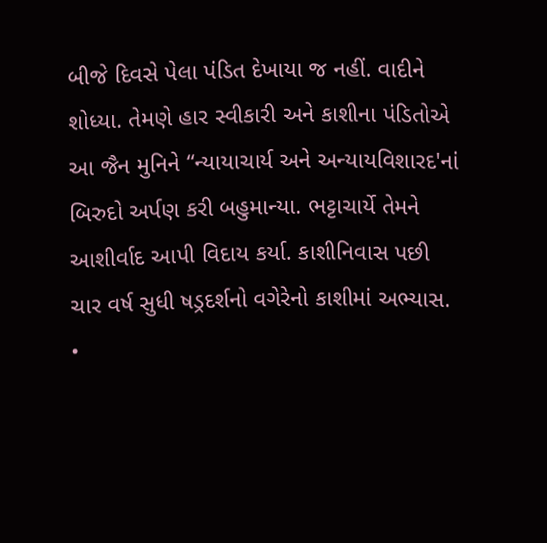બીજે દિવસે પેલા પંડિત દેખાયા જ નહીં. વાદીને શોધ્યા. તેમણે હાર સ્વીકારી અને કાશીના પંડિતોએ આ જૈન મુનિને “ન્યાયાચાર્ય અને અન્યાયવિશારદ'નાં બિરુદો અર્પણ કરી બહુમાન્યા. ભટ્ટાચાર્યે તેમને આશીર્વાદ આપી વિદાય કર્યા. કાશીનિવાસ પછી ચાર વર્ષ સુધી ષડ્રદર્શનો વગેરેનો કાશીમાં અભ્યાસ. •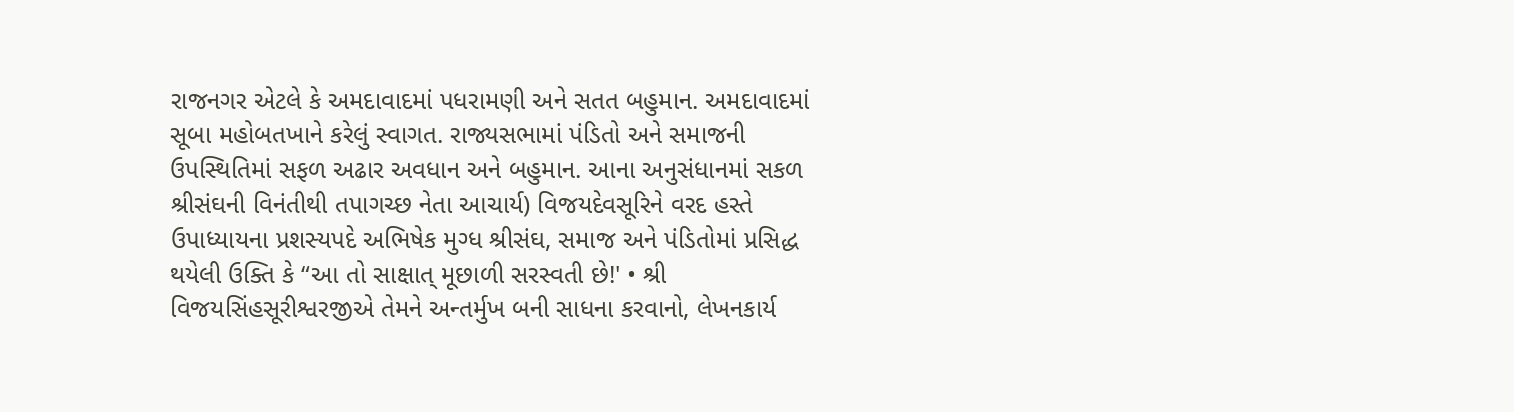રાજનગર એટલે કે અમદાવાદમાં પધરામણી અને સતત બહુમાન. અમદાવાદમાં સૂબા મહોબતખાને કરેલું સ્વાગત. રાજ્યસભામાં પંડિતો અને સમાજની ઉપસ્થિતિમાં સફળ અઢાર અવધાન અને બહુમાન. આના અનુસંધાનમાં સકળ શ્રીસંઘની વિનંતીથી તપાગચ્છ નેતા આચાર્ય) વિજયદેવસૂરિને વરદ હસ્તે ઉપાધ્યાયના પ્રશસ્યપદે અભિષેક મુગ્ધ શ્રીસંઘ, સમાજ અને પંડિતોમાં પ્રસિદ્ધ થયેલી ઉક્તિ કે “આ તો સાક્ષાત્ મૂછાળી સરસ્વતી છે!' • શ્રી વિજયસિંહસૂરીશ્વરજીએ તેમને અન્તર્મુખ બની સાધના કરવાનો, લેખનકાર્ય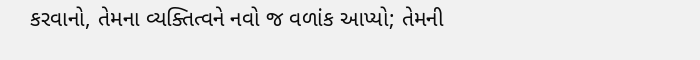કરવાનો, તેમના વ્યક્તિત્વને નવો જ વળાંક આપ્યો; તેમની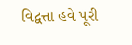વિદ્વત્તા હવે પૂરી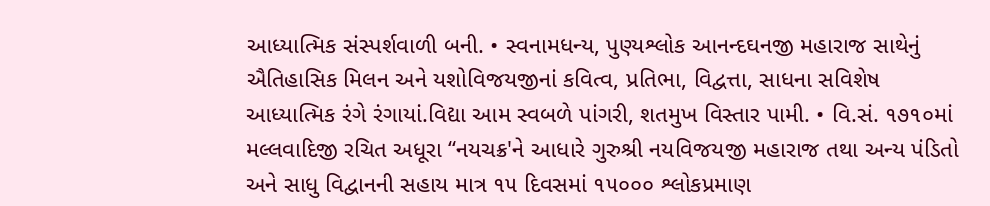આધ્યાત્મિક સંસ્પર્શવાળી બની. • સ્વનામધન્ય, પુણ્યશ્લોક આનન્દઘનજી મહારાજ સાથેનું ઐતિહાસિક મિલન અને યશોવિજયજીનાં કવિત્વ, પ્રતિભા, વિદ્વત્તા, સાધના સવિશેષ આધ્યાત્મિક રંગે રંગાયાં.વિદ્યા આમ સ્વબળે પાંગરી, શતમુખ વિસ્તાર પામી. • વિ.સં. ૧૭૧૦માં મલ્લવાદિજી રચિત અધૂરા “નયચક્ર'ને આધારે ગુરુશ્રી નયવિજયજી મહારાજ તથા અન્ય પંડિતો અને સાધુ વિદ્વાનની સહાય માત્ર ૧૫ દિવસમાં ૧૫૦૦૦ શ્લોકપ્રમાણ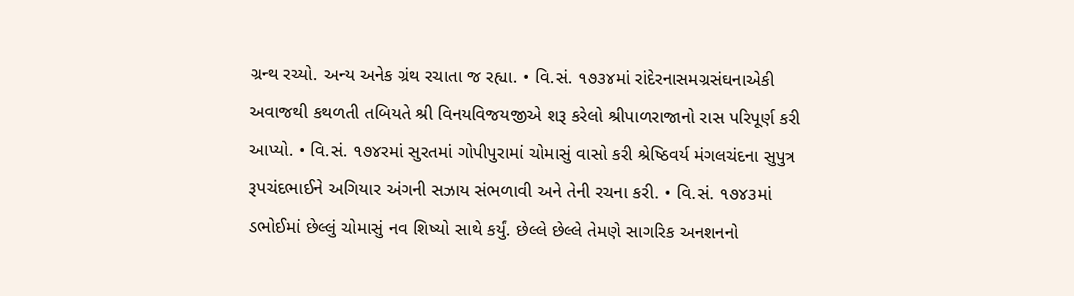ગ્રન્થ રચ્યો. અન્ય અનેક ગ્રંથ રચાતા જ રહ્યા. • વિ.સં. ૧૭૩૪માં રાંદેરનાસમગ્રસંઘનાએકી અવાજથી કથળતી તબિયતે શ્રી વિનયવિજયજીએ શરૂ કરેલો શ્રીપાળરાજાનો રાસ પરિપૂર્ણ કરી આપ્યો. • વિ.સં. ૧૭૪રમાં સુરતમાં ગોપીપુરામાં ચોમાસું વાસો કરી શ્રેષ્ઠિવર્ય મંગલચંદના સુપુત્ર રૂપચંદભાઈને અગિયાર અંગની સઝાય સંભળાવી અને તેની રચના કરી. • વિ.સં. ૧૭૪૩માં ડભોઈમાં છેલ્લું ચોમાસું નવ શિષ્યો સાથે કર્યું. છેલ્લે છેલ્લે તેમણે સાગરિક અનશનનો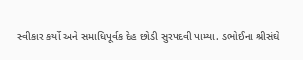સ્વીકાર કર્યો અને સમાધિપૂર્વક દેહ છોડી સુરપદવી પામ્યા. ડભોઈના શ્રીસંઘે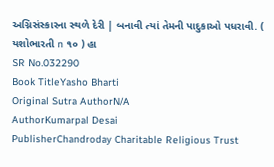અગ્નિસંસ્કારના સ્થળે દેરી | બનાવી ત્યાં તેમની પાદુકાઓ પધરાવી. ( યશોભારતી n ૧૦ ) હા
SR No.032290
Book TitleYasho Bharti
Original Sutra AuthorN/A
AuthorKumarpal Desai
PublisherChandroday Charitable Religious Trust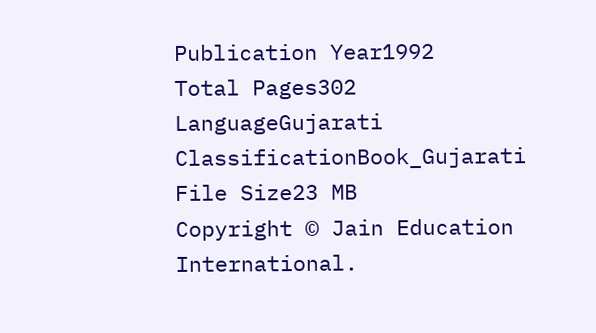Publication Year1992
Total Pages302
LanguageGujarati
ClassificationBook_Gujarati
File Size23 MB
Copyright © Jain Education International.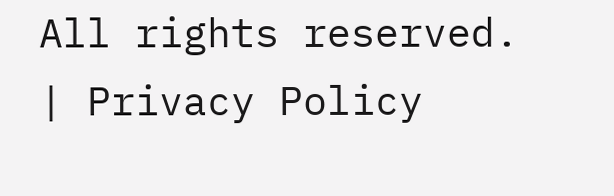All rights reserved. | Privacy Policy